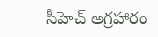సీహెచ్ అగ్రహారం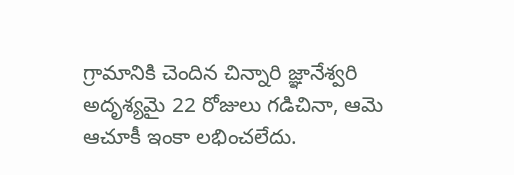గ్రామానికి చెందిన చిన్నారి జ్ఞానేశ్వరి అదృశ్యమై 22 రోజులు గడిచినా, ఆమె ఆచూకీ ఇంకా లభించలేదు.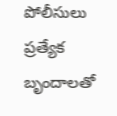పోలీసులు ప్రత్యేక బృందాలతో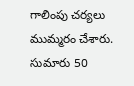గాలింపు చర్యలు ముమ్మరం చేశారు. సుమారు 50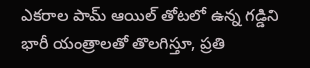ఎకరాల పామ్ ఆయిల్ తోటలో ఉన్న గడ్డిని భారీ యంత్రాలతో తొలగిస్తూ, ప్రతి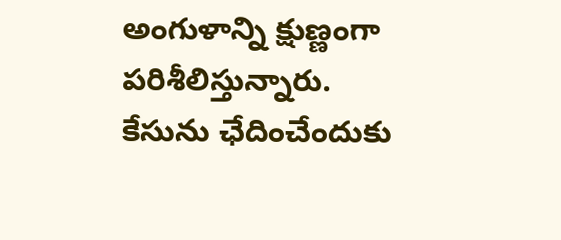అంగుళాన్ని క్షుణ్ణంగా పరిశీలిస్తున్నారు. కేసును ఛేదించేందుకు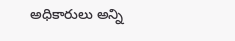అధికారులు అన్ని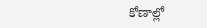కోణాల్లో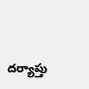దర్యాప్తు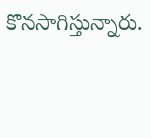కొనసాగిస్తున్నారు.